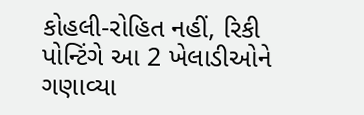કોહલી-રોહિત નહીં, રિકી પોન્ટિંગે આ 2 ખેલાડીઓને ગણાવ્યા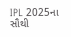IPL 2025ના સૌથી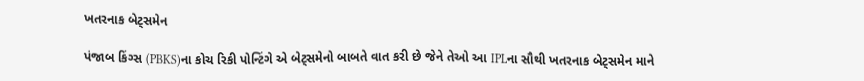ખતરનાક બેટ્સમેન

પંજાબ કિંગ્સ (PBKS)ના કોચ રિકી પોન્ટિંગે એ બેટ્સમેનો બાબતે વાત કરી છે જેને તેઓ આ IPLના સૌથી ખતરનાક બેટ્સમેન માને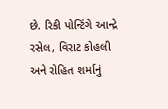છે. રિકી પોન્ટિંગે આન્દ્રે રસેલ, વિરાટ કોહલી અને રોહિત શર્માનું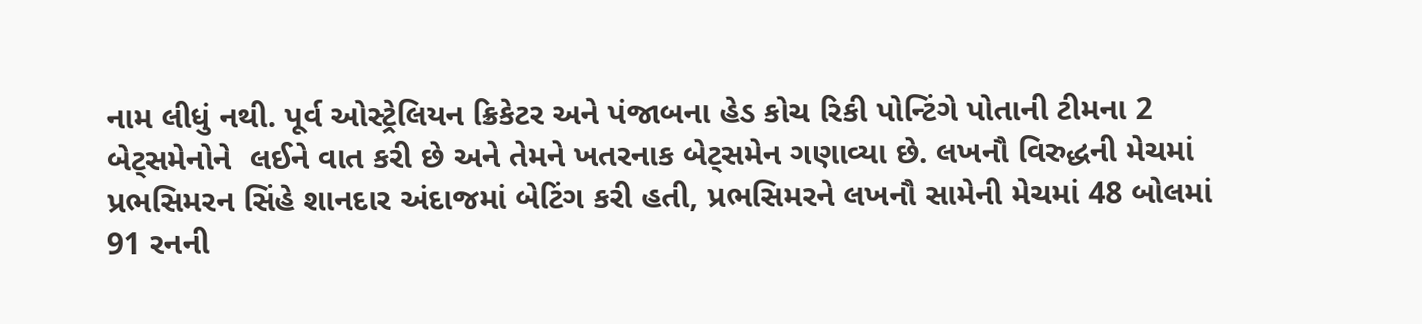નામ લીધું નથી. પૂર્વ ઓસ્ટ્રેલિયન ક્રિકેટર અને પંજાબના હેડ કોચ રિકી પોન્ટિંગે પોતાની ટીમના 2 બેટ્સમેનોને  લઈને વાત કરી છે અને તેમને ખતરનાક બેટ્સમેન ગણાવ્યા છે. લખનૌ વિરુદ્ધની મેચમાં પ્રભસિમરન સિંહે શાનદાર અંદાજમાં બેટિંગ કરી હતી, પ્રભસિમરને લખનૌ સામેની મેચમાં 48 બોલમાં 91 રનની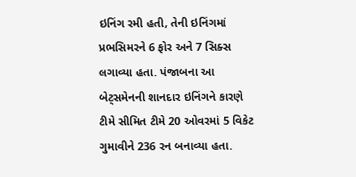ઇનિંગ રમી હતી, તેની ઇનિંગમાં પ્રભસિમરને 6 ફોર અને 7 સિક્સ લગાવ્યા હતા. પંજાબના આ બેટ્સમેનની શાનદાર ઇનિંગને કારણે ટીમે સીમિત ટીમે 20 ઓવરમાં 5 વિકેટ ગુમાવીને 236 રન બનાવ્યા હતા.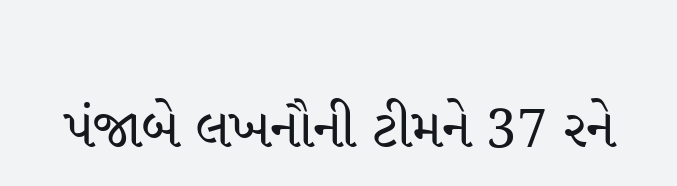પંજાબે લખનૌની ટીમને 37 રને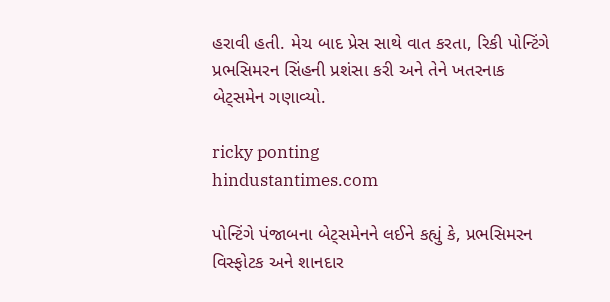હરાવી હતી. મેચ બાદ પ્રેસ સાથે વાત કરતા, રિકી પોન્ટિંગે પ્રભસિમરન સિંહની પ્રશંસા કરી અને તેને ખતરનાક બેટ્સમેન ગણાવ્યો.

ricky ponting
hindustantimes.com

પોન્ટિંગે પંજાબના બેટ્સમેનને લઈને કહ્યું કે, પ્રભસિમરન વિસ્ફોટક અને શાનદાર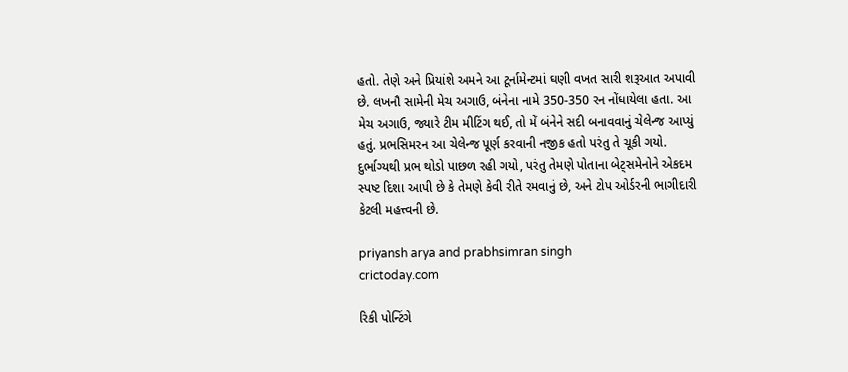હતો. તેણે અને પ્રિયાંશે અમને આ ટૂર્નામેન્ટમાં ઘણી વખત સારી શરૂઆત અપાવી છે. લખનૌ સામેની મેચ અગાઉ, બંનેના નામે 350-350 રન નોંધાયેલા હતા. આ મેચ અગાઉ, જ્યારે ટીમ મીટિંગ થઈ, તો મેં બંનેને સદી બનાવવાનું ચેલેન્જ આપ્યું હતું. પ્રભસિમરન આ ચેલેન્જ પૂર્ણ કરવાની નજીક હતો પરંતુ તે ચૂકી ગયો. દુર્ભાગ્યથી પ્રભ થોડો પાછળ રહી ગયો, પરંતુ તેમણે પોતાના બેટ્સમેનોને એકદમ સ્પષ્ટ દિશા આપી છે કે તેમણે કેવી રીતે રમવાનું છે, અને ટોપ ઓર્ડરની ભાગીદારી કેટલી મહત્ત્વની છે.

priyansh arya and prabhsimran singh
crictoday.com

રિકી પોન્ટિંગે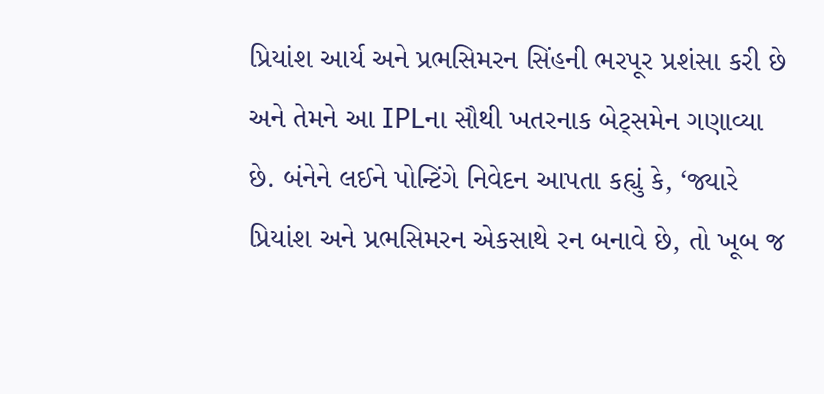પ્રિયાંશ આર્ય અને પ્રભસિમરન સિંહની ભરપૂર પ્રશંસા કરી છે અને તેમને આ IPLના સૌથી ખતરનાક બેટ્સમેન ગણાવ્યા છે. બંનેને લઈને પોન્ટિંગે નિવેદન આપતા કહ્યું કે, ‘જ્યારે પ્રિયાંશ અને પ્રભસિમરન એકસાથે રન બનાવે છે, તો ખૂબ જ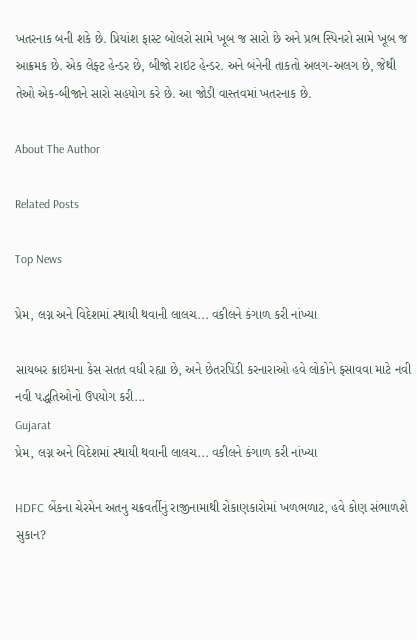ખતરનાક બની શકે છે. પ્રિયાંશ ફાસ્ટ બોલરો સામે ખૂબ જ સારો છે અને પ્રભ સ્પિનરો સામે ખૂબ જ આક્રમક છે. એક લેફ્ટ હેન્ડર છે, બીજો રાઇટ હેન્ડર. અને બંનેની તાકતો અલગ-અલગ છે, જેથી તેઓ એક-બીજાને સારો સહયોગ કરે છે. આ જોડી વાસ્તવમાં ખતરનાક છે.

About The Author

Related Posts

Top News

પ્રેમ, લગ્ન અને વિદેશમાં સ્થાયી થવાની લાલચ... વકીલને કંગાળ કરી નાંખ્યા

સાયબર ક્રાઇમના કેસ સતત વધી રહ્યા છે, અને છેતરપિંડી કરનારાઓ હવે લોકોને ફસાવવા માટે નવી નવી પદ્ધતિઓનો ઉપયોગ કરી...
Gujarat
પ્રેમ, લગ્ન અને વિદેશમાં સ્થાયી થવાની લાલચ... વકીલને કંગાળ કરી નાંખ્યા

HDFC બેંકના ચેરમેન અતનુ ચક્રવર્તીનું રાજીનામાથી રોકાણકારોમાં ખળભળાટ, હવે કોણ સંભાળશે સુકાન?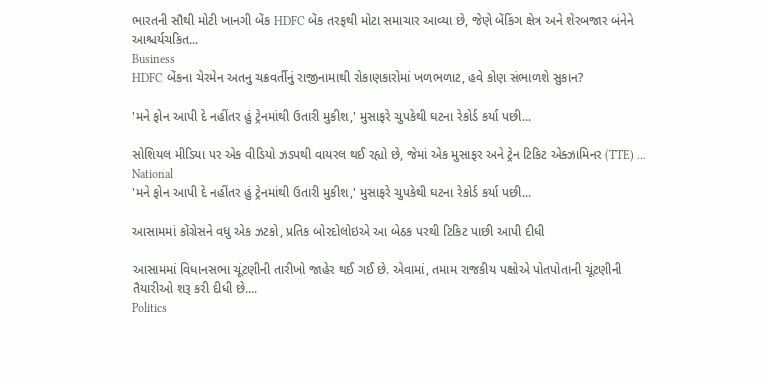ભારતની સૌથી મોટી ખાનગી બેંક HDFC બેંક તરફથી મોટા સમાચાર આવ્યા છે, જેણે બેંકિંગ ક્ષેત્ર અને શેરબજાર બંનેને આશ્ચર્યચકિત...
Business
HDFC બેંકના ચેરમેન અતનુ ચક્રવર્તીનું રાજીનામાથી રોકાણકારોમાં ખળભળાટ, હવે કોણ સંભાળશે સુકાન?

'મને ફોન આપી દે નહીંતર હું ટ્રેનમાંથી ઉતારી મુકીશ,' મુસાફરે ચુપકેથી ઘટના રેકોર્ડ કર્યા પછી...

સોશિયલ મીડિયા પર એક વીડિયો ઝડપથી વાયરલ થઈ રહ્યો છે, જેમાં એક મુસાફર અને ટ્રેન ટિકિટ એક્ઝામિનર (TTE) ...
National
'મને ફોન આપી દે નહીંતર હું ટ્રેનમાંથી ઉતારી મુકીશ,' મુસાફરે ચુપકેથી ઘટના રેકોર્ડ કર્યા પછી...

આસામમાં કોંગ્રેસને વધુ એક ઝટકો, પ્રતિક બોરદોલોઇએ આ બેઠક પરથી ટિકિટ પાછી આપી દીધી

આસામમાં વિધાનસભા ચૂંટણીની તારીખો જાહેર થઈ ગઈ છે. એવામાં, તમામ રાજકીય પક્ષોએ પોતપોતાની ચૂંટણીની તૈયારીઓ શરૂ કરી દીધી છે....
Politics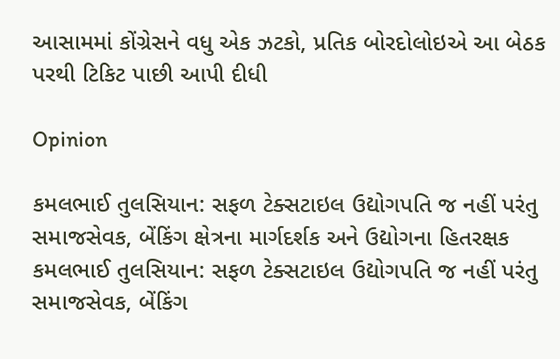આસામમાં કોંગ્રેસને વધુ એક ઝટકો, પ્રતિક બોરદોલોઇએ આ બેઠક પરથી ટિકિટ પાછી આપી દીધી

Opinion

કમલભાઈ તુલસિયાન: સફળ ટેક્સટાઇલ ઉદ્યોગપતિ જ નહીં પરંતુ સમાજસેવક, બેંકિંગ ક્ષેત્રના માર્ગદર્શક અને ઉદ્યોગના હિતરક્ષક કમલભાઈ તુલસિયાન: સફળ ટેક્સટાઇલ ઉદ્યોગપતિ જ નહીં પરંતુ સમાજસેવક, બેંકિંગ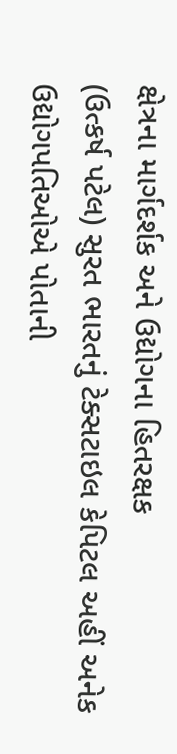ક્ષેત્રના માર્ગદર્શક અને ઉદ્યોગના હિતરક્ષક
(ઉત્કર્ષ પટેલ) સુરત ભારતનું ટેક્સટાઇલ કેપિટલ અહીં અનેક ઉદ્યોગપતિઓએ પોતાની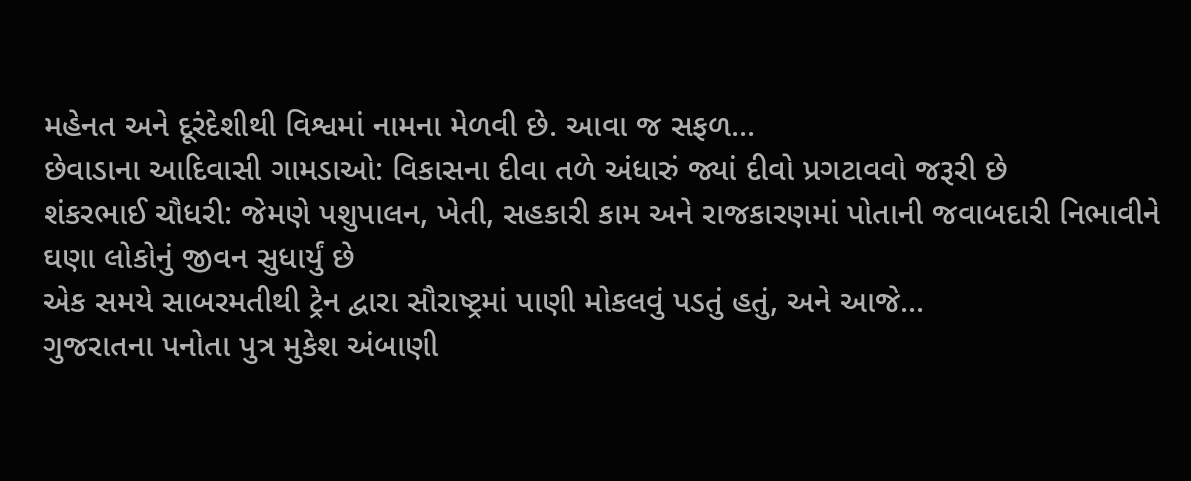મહેનત અને દૂરંદેશીથી વિશ્વમાં નામના મેળવી છે. આવા જ સફળ...
છેવાડાના આદિવાસી ગામડાઓ: વિકાસના દીવા તળે અંધારું જ્યાં દીવો પ્રગટાવવો જરૂરી છે
શંકરભાઈ ચૌધરી: જેમણે પશુપાલન, ખેતી, સહકારી કામ અને રાજકારણમાં પોતાની જવાબદારી નિભાવીને ઘણા લોકોનું જીવન સુધાર્યું છે
એક સમયે સાબરમતીથી ટ્રેન દ્વારા સૌરાષ્ટ્રમાં પાણી મોકલવું પડતું હતું, અને આજે...
ગુજરાતના પનોતા પુત્ર મુકેશ અંબાણી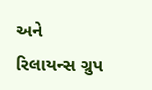અને રિલાયન્સ ગ્રુપ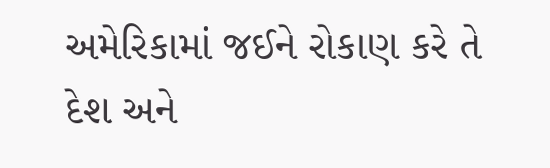અમેરિકામાં જઈને રોકાણ કરે તે દેશ અને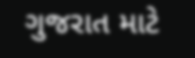ગુજરાત માટે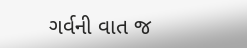ગર્વની વાત જ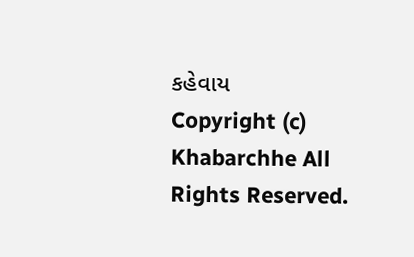કહેવાય
Copyright (c) Khabarchhe All Rights Reserved.